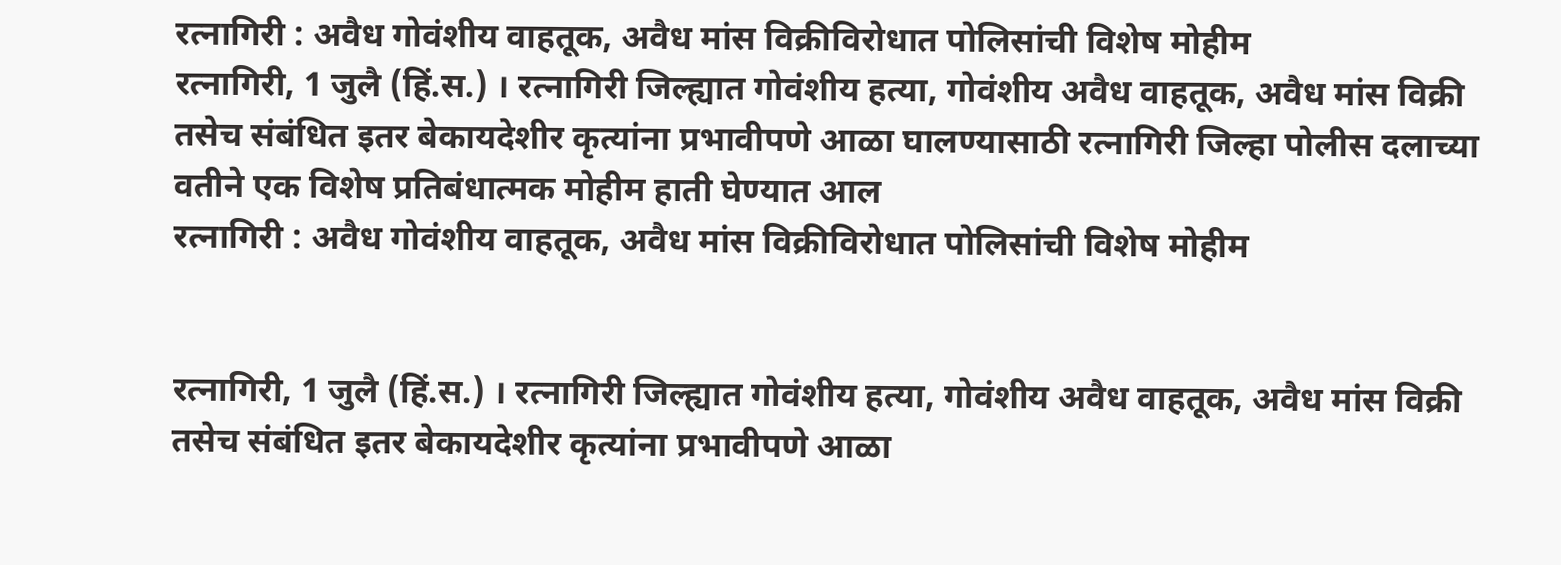रत्नागिरी : अवैध गोवंशीय वाहतूक, अवैध मांस विक्रीविरोधात पोलिसांची विशेष मोहीम
रत्नागिरी, 1 जुलै (हिं.स.) । रत्नागिरी जिल्ह्यात गोवंशीय हत्या, गोवंशीय अवैध वाहतूक, अवैध मांस विक्री तसेच संबंधित इतर बेकायदेशीर कृत्यांना प्रभावीपणे आळा घालण्यासाठी रत्नागिरी जिल्हा पोलीस दलाच्या वतीने एक विशेष प्रतिबंधात्मक मोहीम हाती घेण्यात आल
रत्नागिरी : अवैध गोवंशीय वाहतूक, अवैध मांस विक्रीविरोधात पोलिसांची विशेष मोहीम


रत्नागिरी, 1 जुलै (हिं.स.) । रत्नागिरी जिल्ह्यात गोवंशीय हत्या, गोवंशीय अवैध वाहतूक, अवैध मांस विक्री तसेच संबंधित इतर बेकायदेशीर कृत्यांना प्रभावीपणे आळा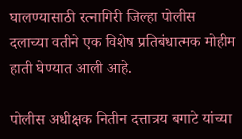घालण्यासाठी रत्नागिरी जिल्हा पोलीस दलाच्या वतीने एक विशेष प्रतिबंधात्मक मोहीम हाती घेण्यात आली आहे.

पोलीस अधीक्षक नितीन दत्तात्रय बगाटे यांच्या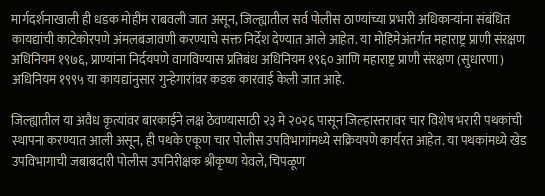मार्गदर्शनाखाली ही धडक मोहीम राबवली जात असून, जिल्ह्यातील सर्व पोलीस ठाण्यांच्या प्रभारी अधिकाऱ्यांना संबंधित कायद्यांची काटेकोरपणे अंमलबजावणी करण्याचे सक्त निर्देश देण्यात आले आहेत. या मोहिमेअंतर्गत महाराष्ट्र प्राणी संरक्षण अधिनियम १९७६, प्राण्यांना निर्दयपणे वागविण्यास प्रतिबंध अधिनियम १९६० आणि महाराष्ट्र प्राणी संरक्षण (सुधारणा) अधिनियम १९९५ या कायद्यांनुसार गुन्हेगारांवर कडक कारवाई केली जात आहे.

जिल्ह्यातील या अवैध कृत्यांवर बारकाईने लक्ष ठेवण्यासाठी २३ मे २०२६ पासून जिल्हास्तरावर चार विशेष भरारी पथकांची स्थापना करण्यात आली असून, ही पथके एकूण चार पोलीस उपविभागांमध्ये सक्रियपणे कार्यरत आहेत. या पथकांमध्ये खेड उपविभागाची जबाबदारी पोलीस उपनिरीक्षक श्रीकृष्ण येवले, चिपळूण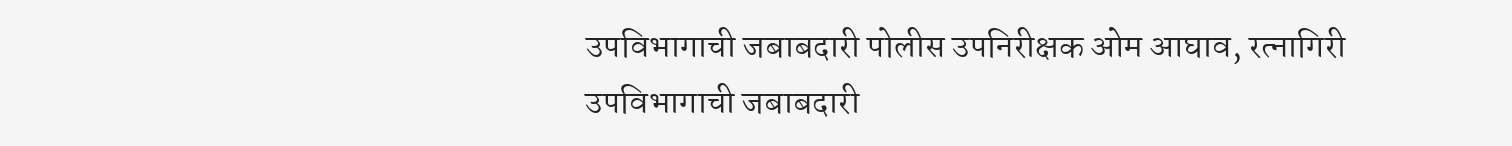उपविभागाची जबाबदारी पोलीस उपनिरीक्षक ओम आघाव, रत्नागिरी उपविभागाची जबाबदारी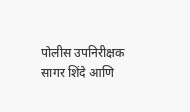पोलीस उपनिरीक्षक सागर शिंदे आणि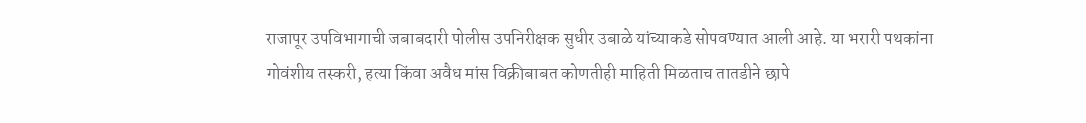राजापूर उपविभागाची जबाबदारी पोलीस उपनिरीक्षक सुधीर उबाळे यांच्याकडे सोपवण्यात आली आहे. या भरारी पथकांना गोवंशीय तस्करी, हत्या किंवा अवैध मांस विक्रीबाबत कोणतीही माहिती मिळताच तातडीने छापे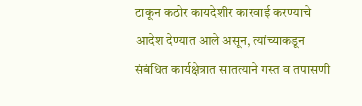टाकून कठोर कायदेशीर कारवाई करण्याचे आदेश देण्यात आले असून, त्यांच्याकडून संबंधित कार्यक्षेत्रात सातत्याने गस्त व तपासणी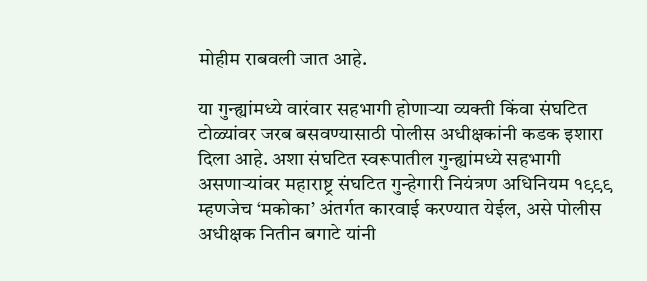मोहीम राबवली जात आहे.

या गुन्ह्यांमध्ये वारंवार सहभागी होणाऱ्या व्यक्ती किंवा संघटित टोळ्यांवर जरब बसवण्यासाठी पोलीस अधीक्षकांनी कडक इशारा दिला आहे. अशा संघटित स्वरूपातील गुन्ह्यांमध्ये सहभागी असणाऱ्यांवर महाराष्ट्र संघटित गुन्हेगारी नियंत्रण अधिनियम १९९९ म्हणजेच ‘मकोका’ अंतर्गत कारवाई करण्यात येईल, असे पोलीस अधीक्षक नितीन बगाटे यांनी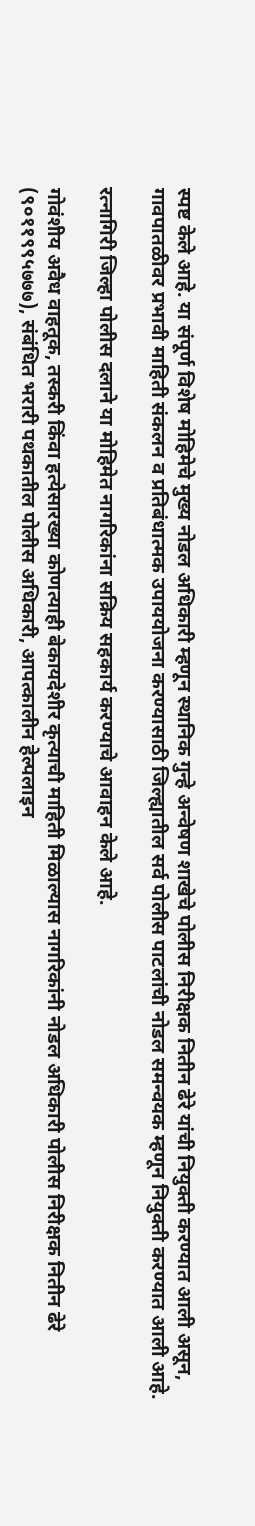स्पष्ट केले आहे. या संपूर्ण विशेष मोहिमेचे मुख्य नोडल अधिकारी म्हणून स्थानिक गुन्हे अन्वेषण शाखेचे पोलीस निरीक्षक नितीन ढेरे यांची नियुक्ती करण्यात आली असून, गावपातळीवर प्रभावी माहिती संकलन व प्रतिबंधात्मक उपाययोजना करण्यासाठी जिल्ह्यातील सर्व पोलीस पाटलांची नोडल समन्वयक म्हणून नियुक्ती करण्यात आली आहे.

रत्नागिरी जिल्हा पोलीस दलाने या मोहिमेत नागरिकांना सक्रिय सहकार्य करण्याचे आवाहन केले आहे.

गोवंशीय अवैध वाहतूक, तस्करी किंवा हत्येसारख्या कोणत्याही बेकायदेशीर कृत्याची माहिती मिळाल्यास नागरिकांनी नोडल अधिकारी पोलीस निरीक्षक नितीन ढेरे (९०११९९५७७७), संबंधित भरारी पथकातील पोलीस अधिकारी, आपत्कालीन हेल्पलाइन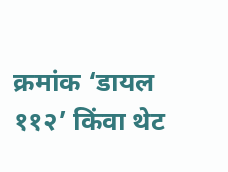क्रमांक ‘डायल ११२’ किंवा थेट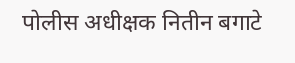पोलीस अधीक्षक नितीन बगाटे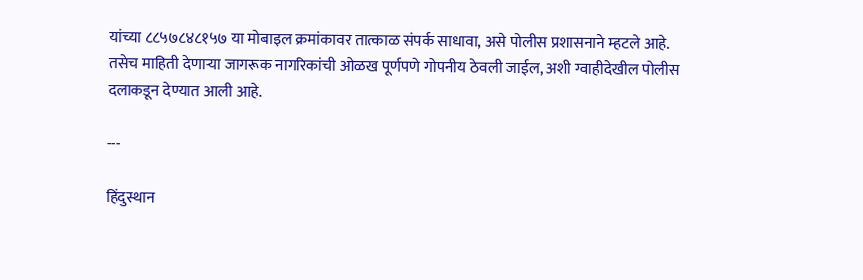यांच्या ८८५७८४८१५७ या मोबाइल क्रमांकावर तात्काळ संपर्क साधावा, असे पोलीस प्रशासनाने म्हटले आहे. तसेच माहिती देणाऱ्या जागरूक नागरिकांची ओळख पूर्णपणे गोपनीय ठेवली जाईल, अशी ग्वाहीदेखील पोलीस दलाकडून देण्यात आली आहे.

---

हिंदुस्थान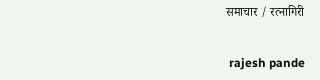समाचार / रत्नागिरी


 rajesh pande